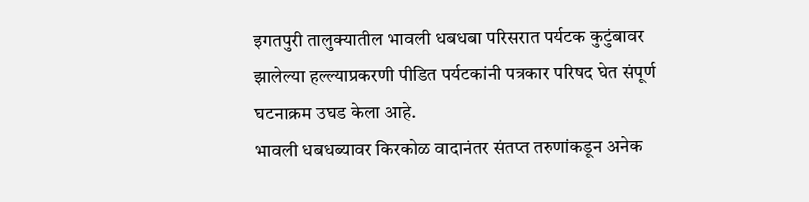इगतपुरी तालुक्यातील भावली धबधबा परिसरात पर्यटक कुटुंबावर झालेल्या हल्ल्याप्रकरणी पीडित पर्यटकांनी पत्रकार परिषद घेत संपूर्ण घटनाक्रम उघड केला आहे.
भावली धबधब्यावर किरकोळ वादानंतर संतप्त तरुणांकडून अनेक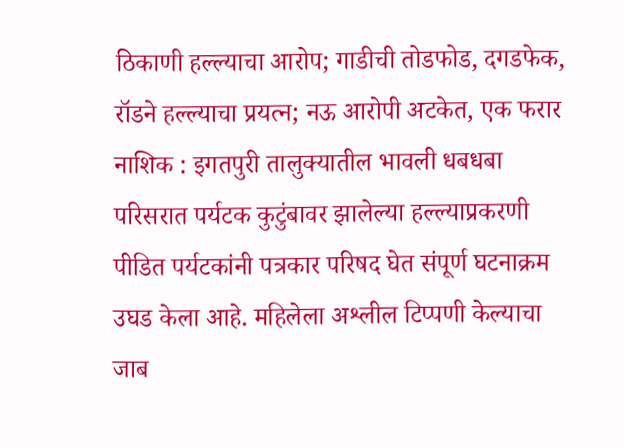ठिकाणी हल्ल्याचा आरोप; गाडीची तोडफोड, दगडफेक, रॉडने हल्ल्याचा प्रयत्न; नऊ आरोपी अटकेत, एक फरार
नाशिक : इगतपुरी तालुक्यातील भावली धबधबा परिसरात पर्यटक कुटुंबावर झालेल्या हल्ल्याप्रकरणी पीडित पर्यटकांनी पत्रकार परिषद घेत संपूर्ण घटनाक्रम उघड केला आहे. महिलेला अश्लील टिप्पणी केल्याचा जाब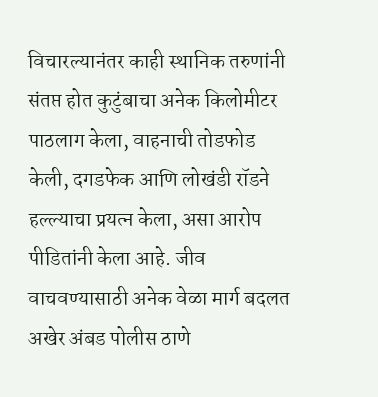विचारल्यानंतर काही स्थानिक तरुणांनी संतप्त होत कुटुंबाचा अनेक किलोमीटर पाठलाग केला, वाहनाची तोडफोड केली, दगडफेक आणि लोखंडी रॉडने हल्ल्याचा प्रयत्न केला, असा आरोप पीडितांनी केला आहे. जीव वाचवण्यासाठी अनेक वेळा मार्ग बदलत अखेर अंबड पोलीस ठाणे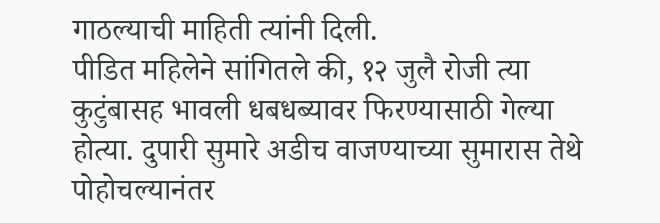गाठल्याची माहिती त्यांनी दिली.
पीडित महिलेने सांगितले की, १२ जुलै रोजी त्या कुटुंबासह भावली धबधब्यावर फिरण्यासाठी गेल्या होत्या. दुपारी सुमारे अडीच वाजण्याच्या सुमारास तेथे पोहोचल्यानंतर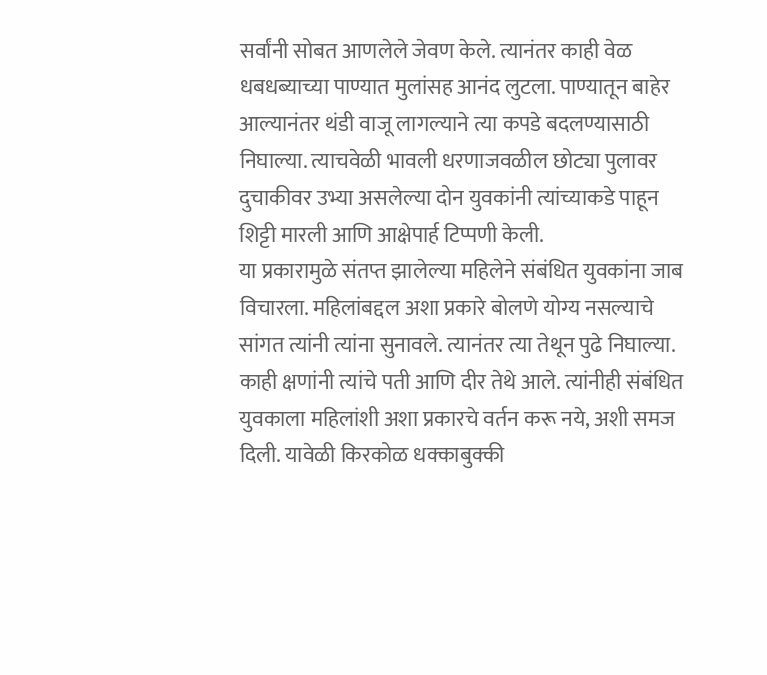सर्वांनी सोबत आणलेले जेवण केले. त्यानंतर काही वेळ धबधब्याच्या पाण्यात मुलांसह आनंद लुटला. पाण्यातून बाहेर आल्यानंतर थंडी वाजू लागल्याने त्या कपडे बदलण्यासाठी निघाल्या. त्याचवेळी भावली धरणाजवळील छोट्या पुलावर दुचाकीवर उभ्या असलेल्या दोन युवकांनी त्यांच्याकडे पाहून शिट्टी मारली आणि आक्षेपार्ह टिप्पणी केली.
या प्रकारामुळे संतप्त झालेल्या महिलेने संबंधित युवकांना जाब विचारला. महिलांबद्दल अशा प्रकारे बोलणे योग्य नसल्याचे सांगत त्यांनी त्यांना सुनावले. त्यानंतर त्या तेथून पुढे निघाल्या. काही क्षणांनी त्यांचे पती आणि दीर तेथे आले. त्यांनीही संबंधित युवकाला महिलांशी अशा प्रकारचे वर्तन करू नये, अशी समज दिली. यावेळी किरकोळ धक्काबुक्की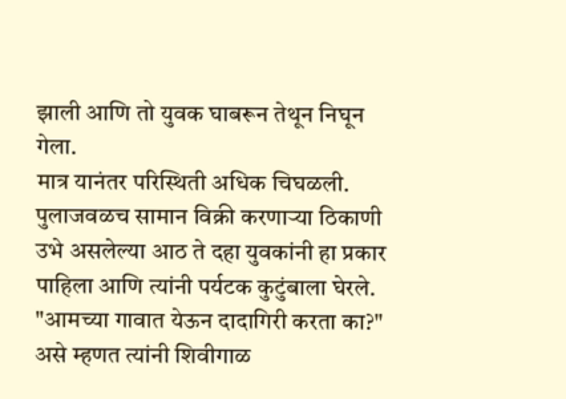झाली आणि तो युवक घाबरून तेथून निघून गेला.
मात्र यानंतर परिस्थिती अधिक चिघळली. पुलाजवळच सामान विक्री करणाऱ्या ठिकाणी उभे असलेल्या आठ ते दहा युवकांनी हा प्रकार पाहिला आणि त्यांनी पर्यटक कुटुंबाला घेरले. "आमच्या गावात येऊन दादागिरी करता का?" असे म्हणत त्यांनी शिवीगाळ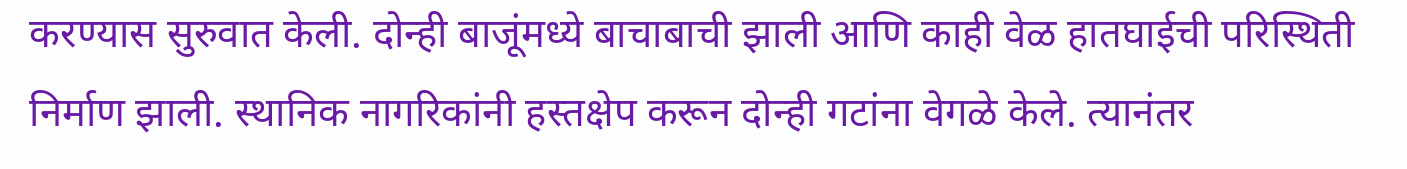करण्यास सुरुवात केली. दोन्ही बाजूंमध्ये बाचाबाची झाली आणि काही वेळ हातघाईची परिस्थिती निर्माण झाली. स्थानिक नागरिकांनी हस्तक्षेप करून दोन्ही गटांना वेगळे केले. त्यानंतर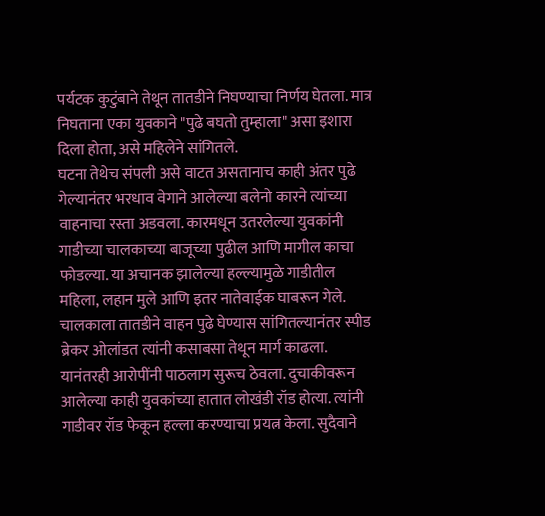पर्यटक कुटुंबाने तेथून तातडीने निघण्याचा निर्णय घेतला. मात्र निघताना एका युवकाने "पुढे बघतो तुम्हाला" असा इशारा दिला होता, असे महिलेने सांगितले.
घटना तेथेच संपली असे वाटत असतानाच काही अंतर पुढे गेल्यानंतर भरधाव वेगाने आलेल्या बलेनो कारने त्यांच्या वाहनाचा रस्ता अडवला. कारमधून उतरलेल्या युवकांनी गाडीच्या चालकाच्या बाजूच्या पुढील आणि मागील काचा फोडल्या. या अचानक झालेल्या हल्ल्यामुळे गाडीतील महिला, लहान मुले आणि इतर नातेवाईक घाबरून गेले. चालकाला तातडीने वाहन पुढे घेण्यास सांगितल्यानंतर स्पीड ब्रेकर ओलांडत त्यांनी कसाबसा तेथून मार्ग काढला.
यानंतरही आरोपींनी पाठलाग सुरूच ठेवला. दुचाकीवरून आलेल्या काही युवकांच्या हातात लोखंडी रॉड होत्या. त्यांनी गाडीवर रॉड फेकून हल्ला करण्याचा प्रयत्न केला. सुदैवाने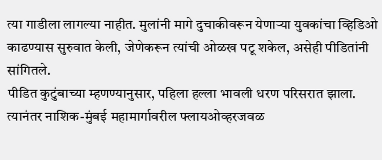त्या गाडीला लागल्या नाहीत. मुलांनी मागे दुचाकीवरून येणाऱ्या युवकांचा व्हिडिओ काढण्यास सुरुवात केली, जेणेकरून त्यांची ओळख पटू शकेल, असेही पीडितांनी सांगितले.
पीडित कुटुंबाच्या म्हणण्यानुसार, पहिला हल्ला भावली धरण परिसरात झाला. त्यानंतर नाशिक-मुंबई महामार्गावरील फ्लायओव्हरजवळ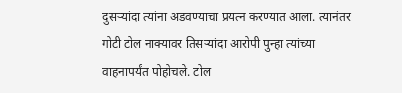दुसऱ्यांदा त्यांना अडवण्याचा प्रयत्न करण्यात आला. त्यानंतर गोटी टोल नाक्यावर तिसऱ्यांदा आरोपी पुन्हा त्यांच्या वाहनापर्यंत पोहोचले. टोल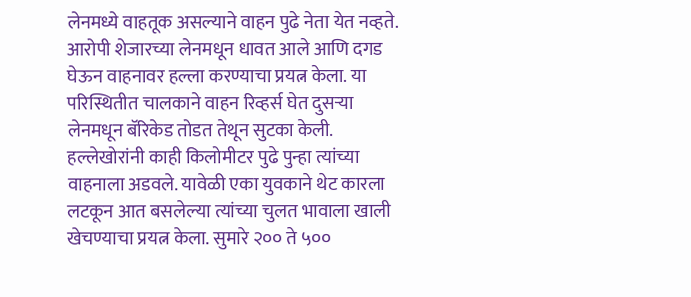लेनमध्ये वाहतूक असल्याने वाहन पुढे नेता येत नव्हते. आरोपी शेजारच्या लेनमधून धावत आले आणि दगड घेऊन वाहनावर हल्ला करण्याचा प्रयत्न केला. या परिस्थितीत चालकाने वाहन रिव्हर्स घेत दुसऱ्या लेनमधून बॅरिकेड तोडत तेथून सुटका केली.
हल्लेखोरांनी काही किलोमीटर पुढे पुन्हा त्यांच्या वाहनाला अडवले. यावेळी एका युवकाने थेट कारला लटकून आत बसलेल्या त्यांच्या चुलत भावाला खाली खेचण्याचा प्रयत्न केला. सुमारे २०० ते ५००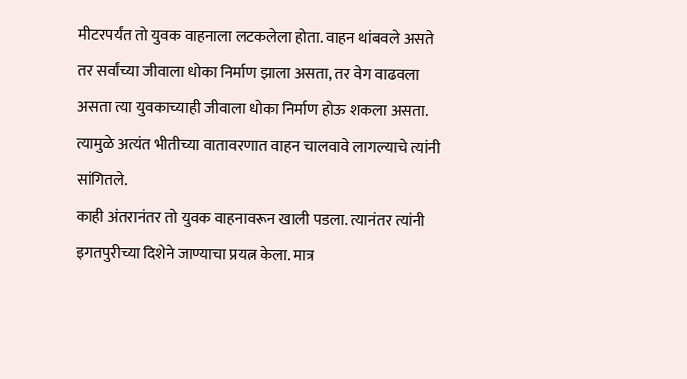मीटरपर्यंत तो युवक वाहनाला लटकलेला होता. वाहन थांबवले असते तर सर्वांच्या जीवाला धोका निर्माण झाला असता, तर वेग वाढवला असता त्या युवकाच्याही जीवाला धोका निर्माण होऊ शकला असता. त्यामुळे अत्यंत भीतीच्या वातावरणात वाहन चालवावे लागल्याचे त्यांनी सांगितले.
काही अंतरानंतर तो युवक वाहनावरून खाली पडला. त्यानंतर त्यांनी इगतपुरीच्या दिशेने जाण्याचा प्रयत्न केला. मात्र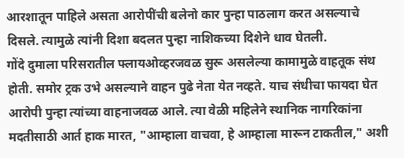आरशातून पाहिले असता आरोपींची बलेनो कार पुन्हा पाठलाग करत असल्याचे दिसले. त्यामुळे त्यांनी दिशा बदलत पुन्हा नाशिकच्या दिशेने धाव घेतली.
गोंदे दुमाला परिसरातील फ्लायओव्हरजवळ सुरू असलेल्या कामामुळे वाहतूक संथ होती. समोर ट्रक उभे असल्याने वाहन पुढे नेता येत नव्हते. याच संधीचा फायदा घेत आरोपी पुन्हा त्यांच्या वाहनाजवळ आले. त्या वेळी महिलेने स्थानिक नागरिकांना मदतीसाठी आर्त हाक मारत, "आम्हाला वाचवा, हे आम्हाला मारून टाकतील," अशी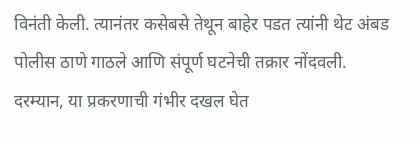विनंती केली. त्यानंतर कसेबसे तेथून बाहेर पडत त्यांनी थेट अंबड पोलीस ठाणे गाठले आणि संपूर्ण घटनेची तक्रार नोंदवली.
दरम्यान, या प्रकरणाची गंभीर दखल घेत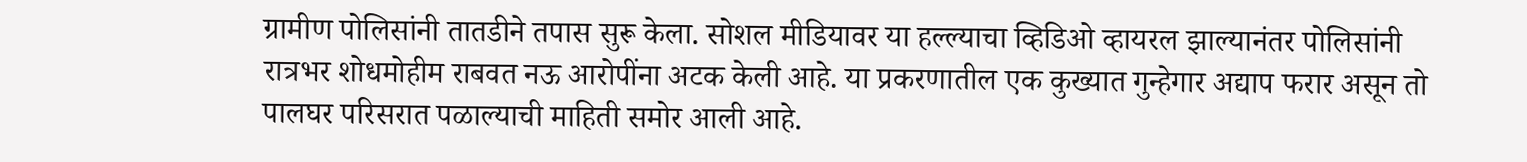ग्रामीण पोलिसांनी तातडीने तपास सुरू केला. सोशल मीडियावर या हल्ल्याचा व्हिडिओ व्हायरल झाल्यानंतर पोलिसांनी रात्रभर शोधमोहीम राबवत नऊ आरोपींना अटक केली आहे. या प्रकरणातील एक कुख्यात गुन्हेगार अद्याप फरार असून तो पालघर परिसरात पळाल्याची माहिती समोर आली आहे.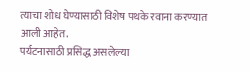त्याचा शोध घेण्यासाठी विशेष पथके रवाना करण्यात आली आहेत.
पर्यटनासाठी प्रसिद्ध असलेल्या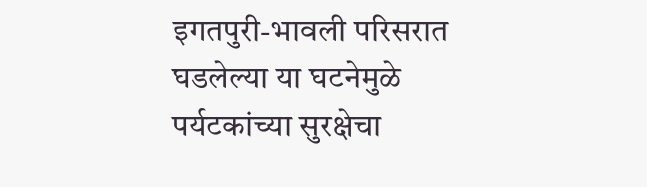इगतपुरी-भावली परिसरात घडलेल्या या घटनेमुळे पर्यटकांच्या सुरक्षेचा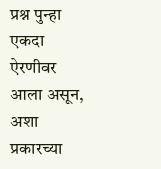प्रश्न पुन्हा एकदा ऐरणीवर आला असून, अशा प्रकारच्या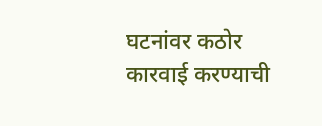घटनांवर कठोर कारवाई करण्याची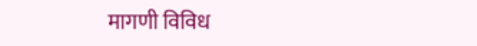मागणी विविध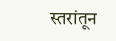स्तरांतून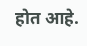होत आहे.